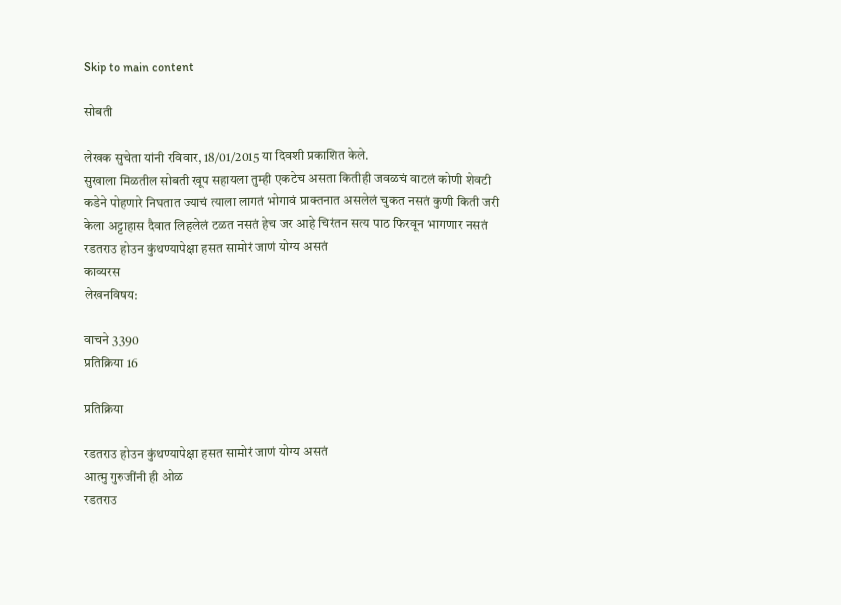Skip to main content

सोबती

लेखक सुचेता यांनी रविवार, 18/01/2015 या दिवशी प्रकाशित केले.
सुखाला मिळतील सोबती खूप सहायला तुम्ही एकटेच असता कितीही जवळचं वाटलं कोणी शेवटी कडेने पोहणारे निघतात ज्याचं त्याला लागतं भोगावं प्राक्तनात असलेलं चुकत नसतं कुणी किती जरी केला अट्टाहास दैवात लिहलेलं टळत नसतं हेच जर आहे चिरंतन सत्य पाठ फिरवून भागणार नसतं रडतराउ होउन कुंथण्यापेक्षा हसत सामोरं जाणं योग्य असतं
काव्यरस
लेखनविषय:

वाचने 3390
प्रतिक्रिया 16

प्रतिक्रिया

रडतराउ होउन कुंथण्यापेक्षा हसत सामोरं जाणं योग्य असतं
आत्मु गुरुजींनी ही ओळ
रडतराउ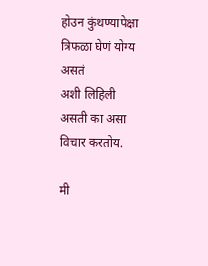होउन कुंथण्यापेक्षा त्रिफळा घेणं योग्य असतं
अशी लिहिली असती का असा विचार करतोय.

मी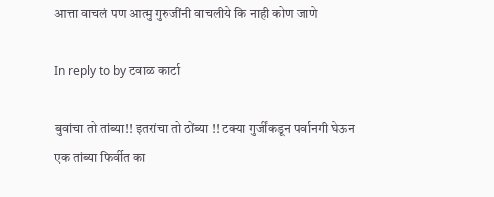आत्ता वाचलं पण आत्मु गुरुजींनी वाचलीये कि नाही कोण जाणे

In reply to by टवाळ कार्टा

बुवांचा तो तांब्या!! इतरांचा तो ठोंब्या !! टक्या गुर्जींकडून पर्वानगी घेऊन एक तांब्या फिर्वीत का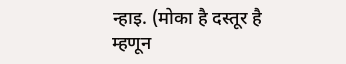न्हाइ. (मोका है दस्तूर है म्हणून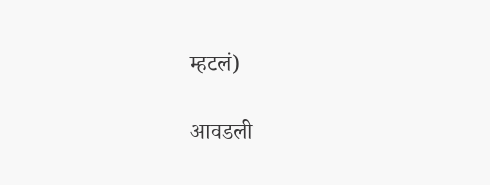म्हटलं)

आवडली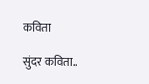कविता

सुंदर कविता..